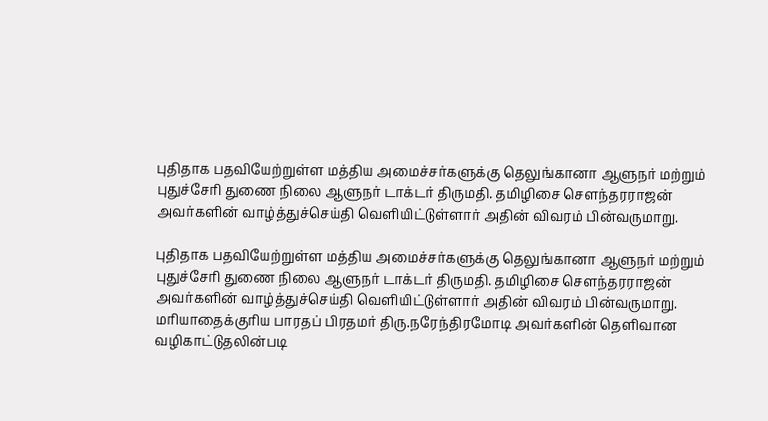புதிதாக பதவியேற்றுள்ள மத்திய அமைச்சர்களுக்கு தெலுங்கானா ஆளுநர் மற்றும் புதுச்சேரி துணை நிலை ஆளுநர் டாக்டர் திருமதி. தமிழிசை சௌந்தரராஜன் அவர்களின் வாழ்த்துச்செய்தி வெளியிட்டுள்ளார் அதின் விவரம் பின்வருமாறு.

புதிதாக பதவியேற்றுள்ள மத்திய அமைச்சர்களுக்கு தெலுங்கானா ஆளுநர் மற்றும் புதுச்சேரி துணை நிலை ஆளுநர் டாக்டர் திருமதி. தமிழிசை சௌந்தரராஜன் அவர்களின் வாழ்த்துச்செய்தி வெளியிட்டுள்ளார் அதின் விவரம் பின்வருமாறு. மரியாதைக்குரிய பாரதப் பிரதமர் திரு.நரேந்திரமோடி அவர்களின் தெளிவான வழிகாட்டுதலின்படி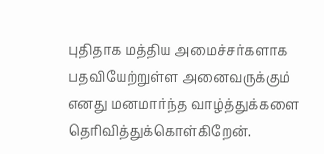புதிதாக மத்திய அமைச்சர்களாக பதவியேற்றுள்ள அனைவருக்கும் எனது மனமார்ந்த வாழ்த்துக்களை தெரிவித்துக்கொள்கிறேன்.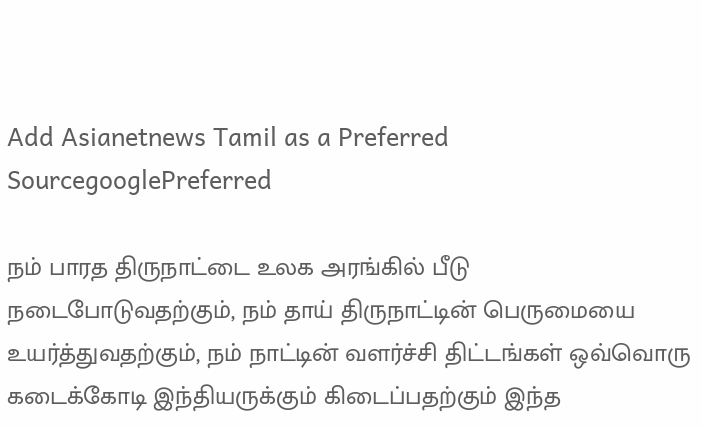Add Asianetnews Tamil as a Preferred SourcegooglePreferred

நம் பாரத திருநாட்டை உலக அரங்கில் பீடு நடைபோடுவதற்கும், நம் தாய் திருநாட்டின் பெருமையை உயர்த்துவதற்கும், நம் நாட்டின் வளர்ச்சி திட்டங்கள் ஒவ்வொரு கடைக்கோடி இந்தியருக்கும் கிடைப்பதற்கும் இந்த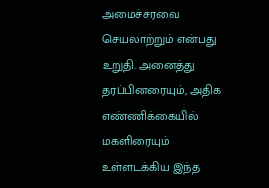அமைச்சரவை செயலாற்றும் என்பது உறுதி. அனைத்து தரப்பினரையும், அதிக எண்ணிக்கையில் மகளிரையும் உள்ளடக்கிய இந்த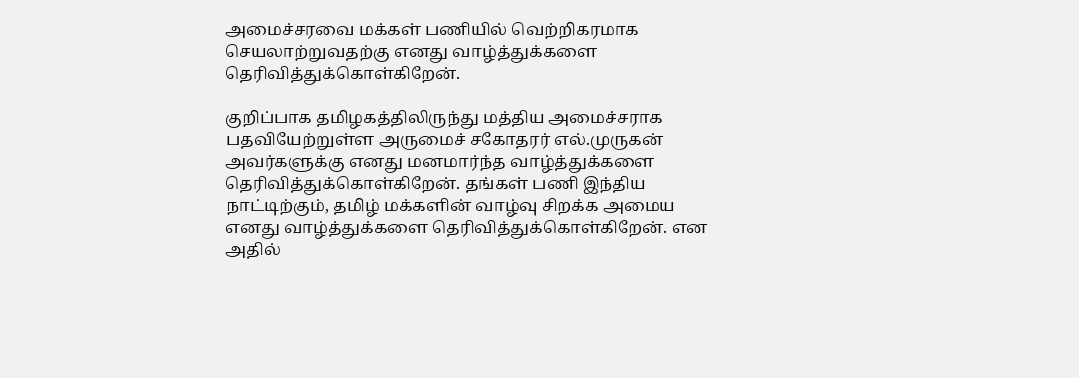அமைச்சரவை மக்கள் பணியில் வெற்றிகரமாக செயலாற்றுவதற்கு எனது வாழ்த்துக்களை தெரிவித்துக்கொள்கிறேன்.

குறிப்பாக தமிழகத்திலிருந்து மத்திய அமைச்சராக பதவியேற்றுள்ள அருமைச் சகோதரர் எல்.முருகன் அவர்களுக்கு எனது மனமார்ந்த வாழ்த்துக்களை தெரிவித்துக்கொள்கிறேன். தங்கள் பணி இந்திய நாட்டிற்கும், தமிழ் மக்களின் வாழ்வு சிறக்க அமைய எனது வாழ்த்துக்களை தெரிவித்துக்கொள்கிறேன். என அதில்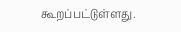கூறப்பட்டுள்ளது.